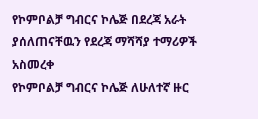የኮምቦልቻ ግብርና ኮሌጅ በደረጃ አራት ያሰለጠናቸዉን የደረጃ ማሻሻያ ተማሪዎች አስመረቀ
የኮምቦልቻ ግብርና ኮሌጅ ለሁለተኛ ዙር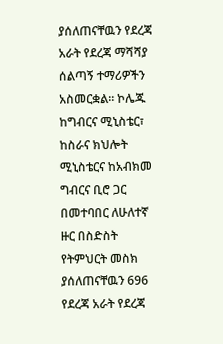ያሰለጠናቸዉን የደረጃ አራት የደረጃ ማሻሻያ ሰልጣኝ ተማሪዎችን አስመርቋል። ኮሌጁ ከግብርና ሚኒስቴር፣ ከስራና ክህሎት ሚኒስቴርና ከአብክመ ግብርና ቢሮ ጋር በመተባበር ለሁለተኛ ዙር በስድስት የትምህርት መስክ ያሰለጠናቸዉን 696 የደረጃ አራት የደረጃ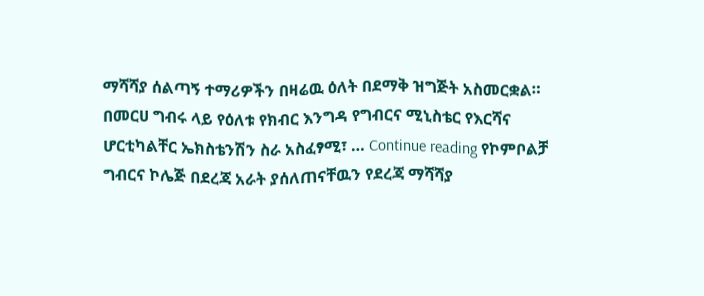ማሻሻያ ሰልጣኝ ተማሪዎችን በዛሬዉ ዕለት በደማቅ ዝግጅት አስመርቋል። በመርሀ ግብሩ ላይ የዕለቱ የክብር እንግዳ የግብርና ሚኒስቴር የእርሻና ሆርቲካልቸር ኤክስቴንሽን ስራ አስፈፃሚ፣ … Continue reading የኮምቦልቻ ግብርና ኮሌጅ በደረጃ አራት ያሰለጠናቸዉን የደረጃ ማሻሻያ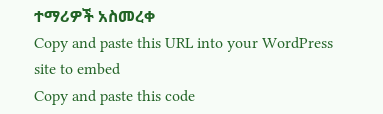ተማሪዎች አስመረቀ
Copy and paste this URL into your WordPress site to embed
Copy and paste this code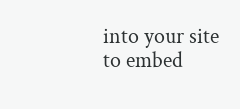into your site to embed